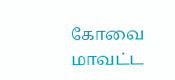கோவை மாவட்ட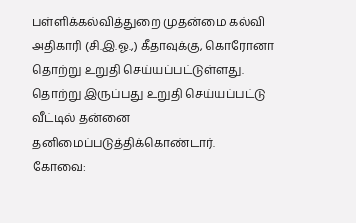பள்ளிக்கல்வித்துறை முதன்மை கல்வி அதிகாரி (சி.இ.ஓ.,) கீதாவுக்கு, கொரோனா தொற்று உறுதி செய்யப்பட்டுள்ளது. தொற்று இருப்பது உறுதி செய்யப்பட்டு வீட்டில் தன்னை தனிமைப்படுத்திக்கொண்டார்.
கோவை: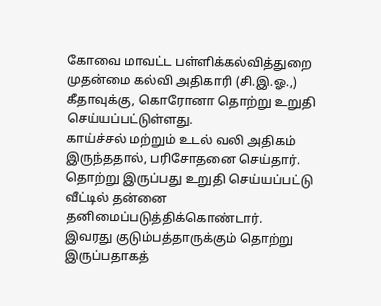கோவை மாவட்ட பள்ளிக்கல்வித்துறை முதன்மை கல்வி அதிகாரி (சி.இ.ஓ.,) கீதாவுக்கு, கொரோனா தொற்று உறுதி செய்யப்பட்டுள்ளது.
காய்ச்சல் மற்றும் உடல் வலி அதிகம் இருந்ததால், பரிசோதனை செய்தார். தொற்று இருப்பது உறுதி செய்யப்பட்டு வீட்டில் தன்னை தனிமைப்படுத்திக்கொண்டார்.
இவரது குடும்பத்தாருக்கும் தொற்று இருப்பதாகத்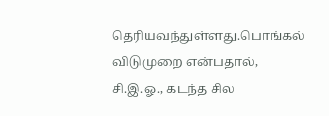தெரியவந்துள்ளது.பொங்கல் விடுமுறை என்பதால், சி.இ.ஓ., கடந்த சில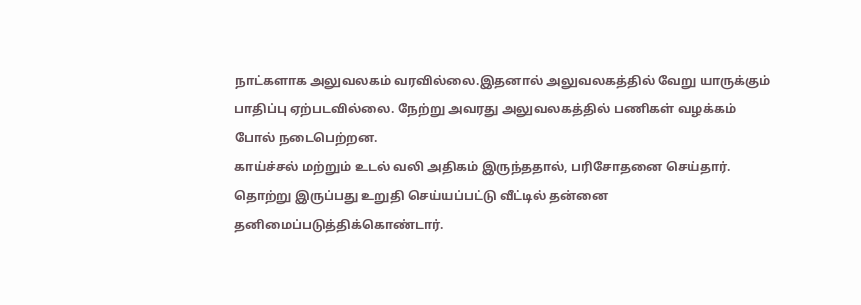நாட்களாக அலுவலகம் வரவில்லை.இதனால் அலுவலகத்தில் வேறு யாருக்கும் பாதிப்பு ஏற்படவில்லை. நேற்று அவரது அலுவலகத்தில் பணிகள் வழக்கம் போல் நடைபெற்றன.
காய்ச்சல் மற்றும் உடல் வலி அதிகம் இருந்ததால், பரிசோதனை செய்தார். தொற்று இருப்பது உறுதி செய்யப்பட்டு வீட்டில் தன்னை தனிமைப்படுத்திக்கொண்டார்.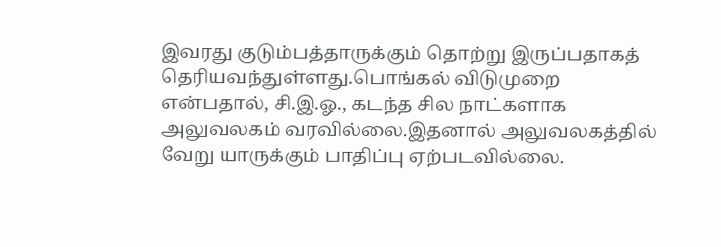இவரது குடும்பத்தாருக்கும் தொற்று இருப்பதாகத் தெரியவந்துள்ளது.பொங்கல் விடுமுறை என்பதால், சி.இ.ஓ., கடந்த சில நாட்களாக அலுவலகம் வரவில்லை.இதனால் அலுவலகத்தில் வேறு யாருக்கும் பாதிப்பு ஏற்படவில்லை.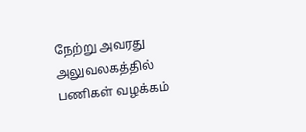நேற்று அவரது அலுவலகத்தில் பணிகள் வழக்கம்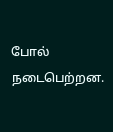போல் நடைபெற்றன.